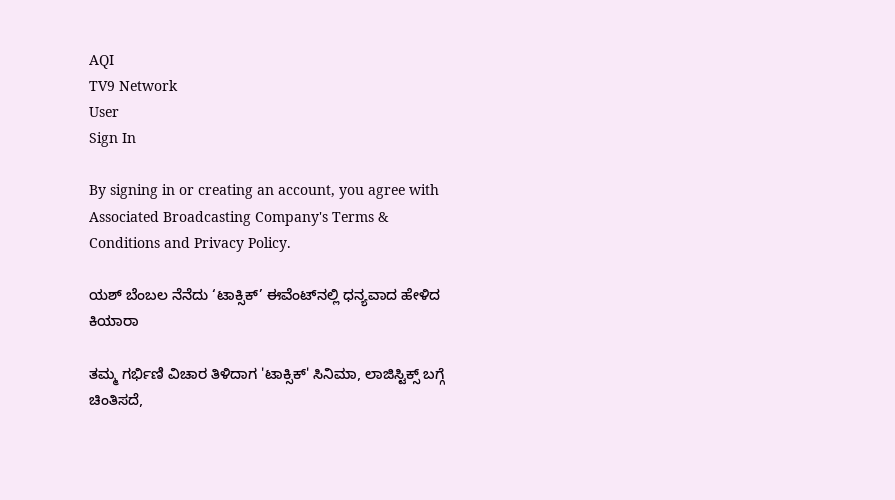AQI
TV9 Network
User
Sign In

By signing in or creating an account, you agree with Associated Broadcasting Company's Terms & Conditions and Privacy Policy.

ಯಶ್ ಬೆಂಬಲ ನೆನೆದು ‘ಟಾಕ್ಸಿಕ್’ ಈವೆಂಟ್‌ನಲ್ಲಿ ಧನ್ಯವಾದ ಹೇಳಿದ ಕಿಯಾರಾ

ತಮ್ಮ ಗರ್ಭಿಣಿ ವಿಚಾರ ತಿಳಿದಾಗ 'ಟಾಕ್ಸಿಕ್' ಸಿನಿಮಾ, ಲಾಜಿಸ್ಟಿಕ್ಸ್ ಬಗ್ಗೆ ಚಿಂತಿಸದೆ,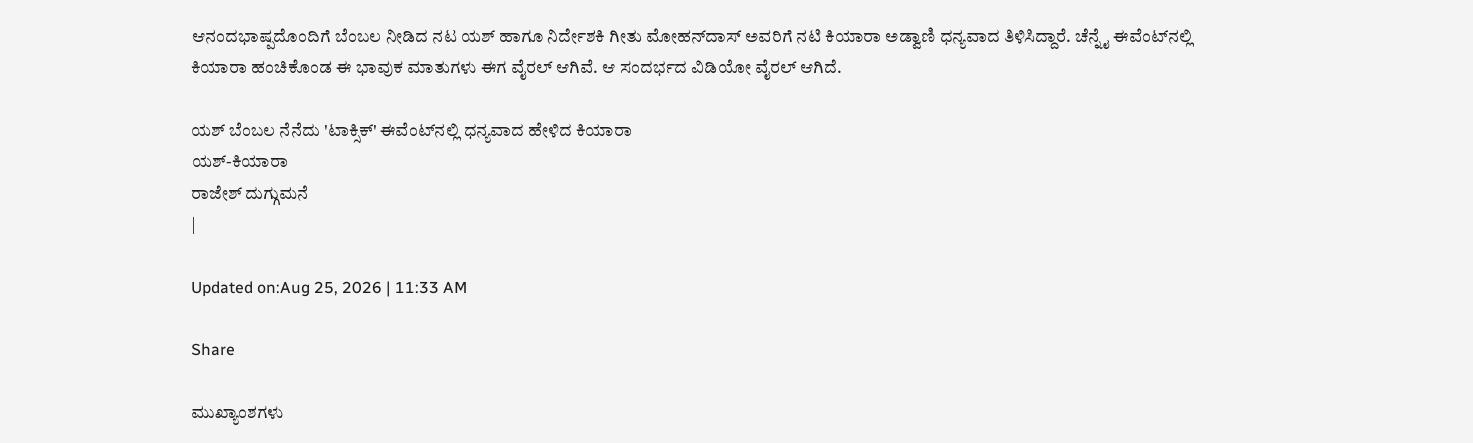ಆನಂದಭಾಷ್ಪದೊಂದಿಗೆ ಬೆಂಬಲ ನೀಡಿದ ನಟ ಯಶ್ ಹಾಗೂ ನಿರ್ದೇಶಕಿ ಗೀತು ಮೋಹನ್‌ದಾಸ್ ಅವರಿಗೆ ನಟಿ ಕಿಯಾರಾ ಅಡ್ವಾಣಿ ಧನ್ಯವಾದ ತಿಳಿಸಿದ್ದಾರೆ. ಚೆನ್ನೈ ಈವೆಂಟ್‌ನಲ್ಲಿ ಕಿಯಾರಾ ಹಂಚಿಕೊಂಡ ಈ ಭಾವುಕ ಮಾತುಗಳು ಈಗ ವೈರಲ್ ಆಗಿವೆ. ಆ ಸಂದರ್ಭದ ವಿಡಿಯೋ ವೈರಲ್ ಆಗಿದೆ.

ಯಶ್ ಬೆಂಬಲ ನೆನೆದು 'ಟಾಕ್ಸಿಕ್' ಈವೆಂಟ್‌ನಲ್ಲಿ ಧನ್ಯವಾದ ಹೇಳಿದ ಕಿಯಾರಾ
ಯಶ್-ಕಿಯಾರಾ
ರಾಜೇಶ್ ದುಗ್ಗುಮನೆ
|

Updated on:Aug 25, 2026 | 11:33 AM

Share

ಮುಖ್ಯಾಂಶಗಳು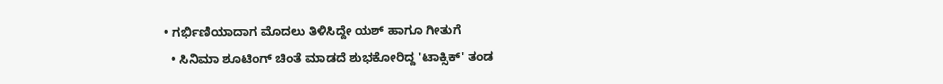• ಗರ್ಭಿಣಿಯಾದಾಗ ಮೊದಲು ತಿಳಿಸಿದ್ದೇ ಯಶ್ ಹಾಗೂ ಗೀತುಗೆ
  • ಸಿನಿಮಾ ಶೂಟಿಂಗ್ ಚಿಂತೆ ಮಾಡದೆ ಶುಭಕೋರಿದ್ದ 'ಟಾಕ್ಸಿಕ್' ತಂಡ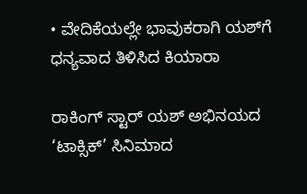• ವೇದಿಕೆಯಲ್ಲೇ ಭಾವುಕರಾಗಿ ಯಶ್‌ಗೆ ಧನ್ಯವಾದ ತಿಳಿಸಿದ ಕಿಯಾರಾ

ರಾಕಿಂಗ್ ಸ್ಟಾರ್ ಯಶ್ ಅಭಿನಯದ ‘ಟಾಕ್ಸಿಕ್’ ಸಿನಿಮಾದ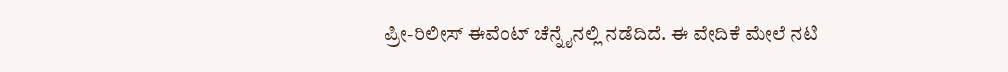ಪ್ರೀ-ರಿಲೀಸ್ ಈವೆಂಟ್‌ ಚೆನ್ನೈನಲ್ಲಿ ನಡೆದಿದೆ. ಈ ವೇದಿಕೆ ಮೇಲೆ ನಟಿ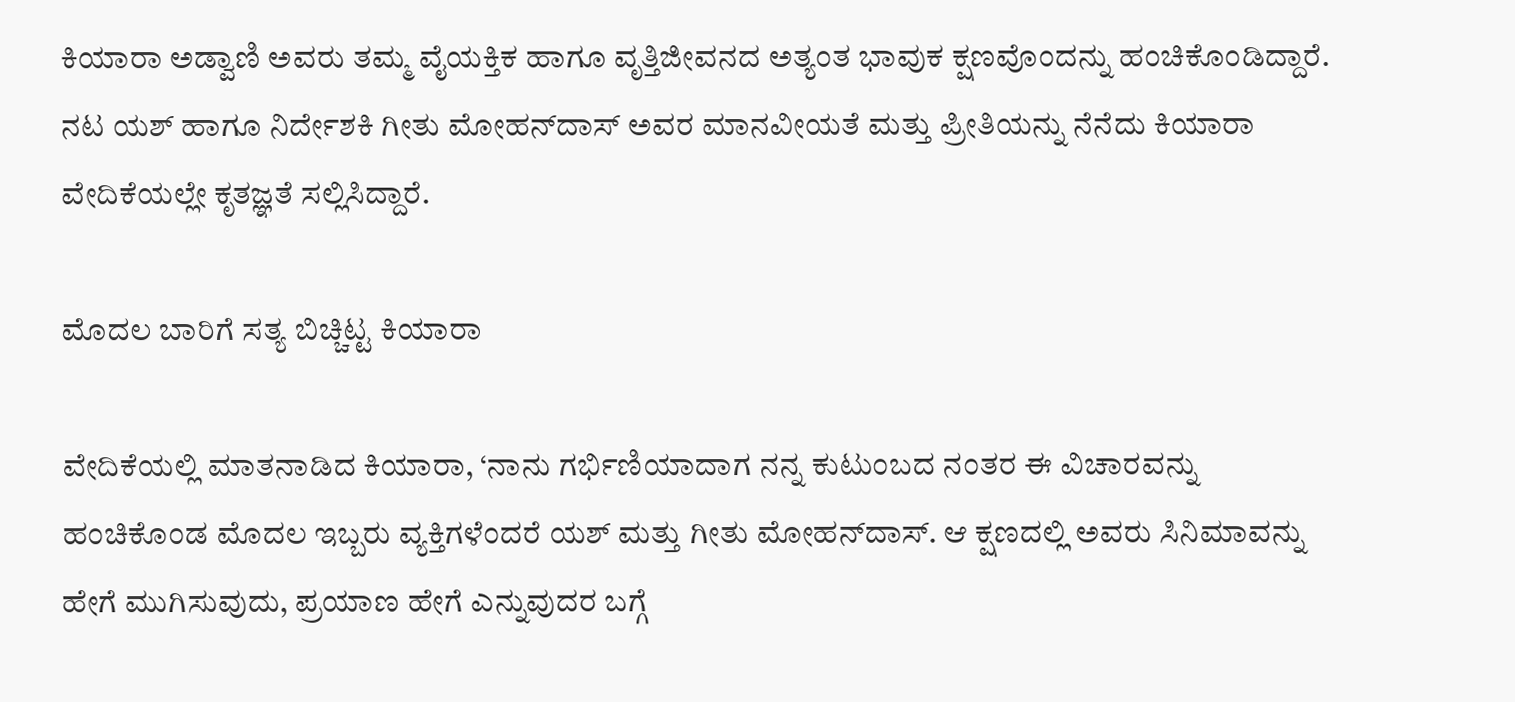ಕಿಯಾರಾ ಅಡ್ವಾಣಿ ಅವರು ತಮ್ಮ ವೈಯಕ್ತಿಕ ಹಾಗೂ ವೃತ್ತಿಜೀವನದ ಅತ್ಯಂತ ಭಾವುಕ ಕ್ಷಣವೊಂದನ್ನು ಹಂಚಿಕೊಂಡಿದ್ದಾರೆ. ನಟ ಯಶ್ ಹಾಗೂ ನಿರ್ದೇಶಕಿ ಗೀತು ಮೋಹನ್‌ದಾಸ್ ಅವರ ಮಾನವೀಯತೆ ಮತ್ತು ಪ್ರೀತಿಯನ್ನು ನೆನೆದು ಕಿಯಾರಾ ವೇದಿಕೆಯಲ್ಲೇ ಕೃತಜ್ಞತೆ ಸಲ್ಲಿಸಿದ್ದಾರೆ.

ಮೊದಲ ಬಾರಿಗೆ ಸತ್ಯ ಬಿಚ್ಚಿಟ್ಟ ಕಿಯಾರಾ

ವೇದಿಕೆಯಲ್ಲಿ ಮಾತನಾಡಿದ ಕಿಯಾರಾ, ‘ನಾನು ಗರ್ಭಿಣಿಯಾದಾಗ ನನ್ನ ಕುಟುಂಬದ ನಂತರ ಈ ವಿಚಾರವನ್ನು ಹಂಚಿಕೊಂಡ ಮೊದಲ ಇಬ್ಬರು ವ್ಯಕ್ತಿಗಳೆಂದರೆ ಯಶ್ ಮತ್ತು ಗೀತು ಮೋಹನ್‌ದಾಸ್. ಆ ಕ್ಷಣದಲ್ಲಿ ಅವರು ಸಿನಿಮಾವನ್ನು ಹೇಗೆ ಮುಗಿಸುವುದು, ಪ್ರಯಾಣ ಹೇಗೆ ಎನ್ನುವುದರ ಬಗ್ಗೆ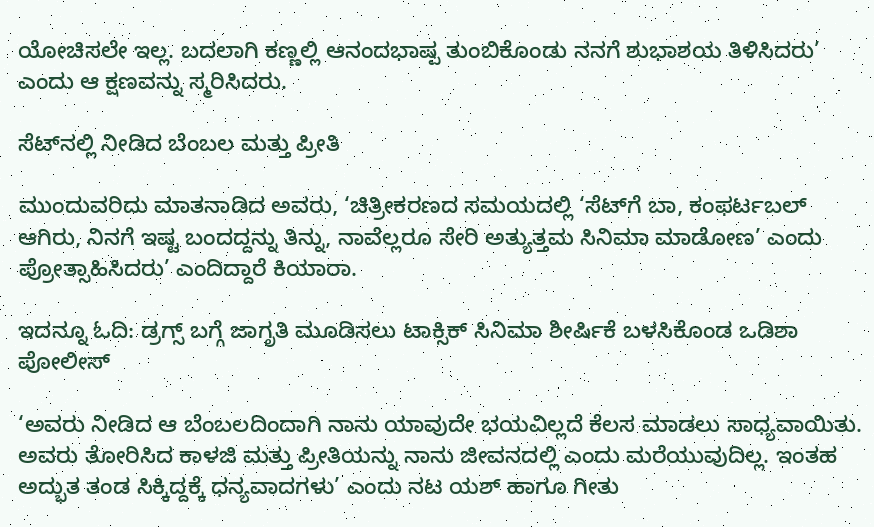ಯೋಚಿಸಲೇ ಇಲ್ಲ. ಬದಲಾಗಿ ಕಣ್ಣಲ್ಲಿ ಆನಂದಭಾಷ್ಪ ತುಂಬಿಕೊಂಡು ನನಗೆ ಶುಭಾಶಯ ತಿಳಿಸಿದರು’ ಎಂದು ಆ ಕ್ಷಣವನ್ನು ಸ್ಮರಿಸಿದರು.

ಸೆಟ್‌ನಲ್ಲಿ ನೀಡಿದ ಬೆಂಬಲ ಮತ್ತು ಪ್ರೀತಿ

ಮುಂದುವರಿದು ಮಾತನಾಡಿದ ಅವರು, ‘ಚಿತ್ರೀಕರಣದ ಸಮಯದಲ್ಲಿ ‘ಸೆಟ್‌ಗೆ ಬಾ, ಕಂಫರ್ಟಬಲ್ ಆಗಿರು, ನಿನಗೆ ಇಷ್ಟ ಬಂದದ್ದನ್ನು ತಿನ್ನು, ನಾವೆಲ್ಲರೂ ಸೇರಿ ಅತ್ಯುತ್ತಮ ಸಿನಿಮಾ ಮಾಡೋಣ’ ಎಂದು ಪ್ರೋತ್ಸಾಹಿಸಿದರು’ ಎಂದಿದ್ದಾರೆ ಕಿಯಾರಾ.

ಇದನ್ನೂ ಓದಿ: ಡ್ರಗ್ಸ್ ಬಗ್ಗೆ ಜಾಗೃತಿ ಮೂಡಿಸಲು ಟಾಕ್ಸಿಕ್ ಸಿನಿಮಾ ಶೀರ್ಷಿಕೆ ಬಳಸಿಕೊಂಡ ಒಡಿಶಾ ಪೋಲೀಸ್

‘ಅವರು ನೀಡಿದ ಆ ಬೆಂಬಲದಿಂದಾಗಿ ನಾನು ಯಾವುದೇ ಭಯವಿಲ್ಲದೆ ಕೆಲಸ ಮಾಡಲು ಸಾಧ್ಯವಾಯಿತು. ಅವರು ತೋರಿಸಿದ ಕಾಳಜಿ ಮತ್ತು ಪ್ರೀತಿಯನ್ನು ನಾನು ಜೀವನದಲ್ಲಿ ಎಂದು ಮರೆಯುವುದಿಲ್ಲ. ಇಂತಹ ಅದ್ಭುತ ತಂಡ ಸಿಕ್ಕಿದ್ದಕ್ಕೆ ಧನ್ಯವಾದಗಳು’ ಎಂದು ನಟ ಯಶ್ ಹಾಗೂ ಗೀತು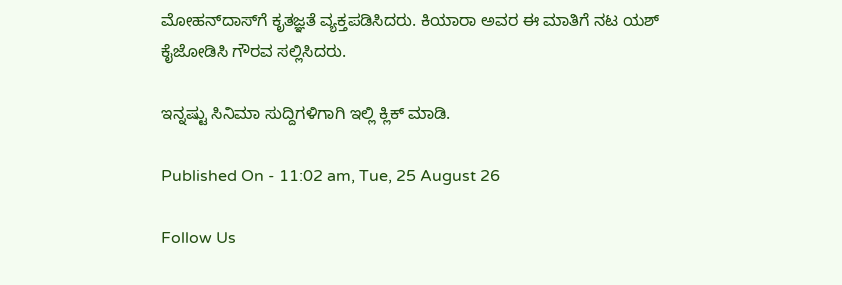ಮೋಹನ್‌ದಾಸ್‌ಗೆ ಕೃತಜ್ಞತೆ ವ್ಯಕ್ತಪಡಿಸಿದರು. ಕಿಯಾರಾ ಅವರ ಈ ಮಾತಿಗೆ ನಟ ಯಶ್ ಕೈಜೋಡಿಸಿ ಗೌರವ ಸಲ್ಲಿಸಿದರು.

ಇನ್ನಷ್ಟು ಸಿನಿಮಾ ಸುದ್ದಿಗಳಿಗಾಗಿ ಇಲ್ಲಿ ಕ್ಲಿಕ್ ಮಾಡಿ.

Published On - 11:02 am, Tue, 25 August 26

Follow Us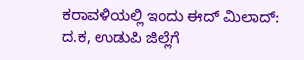ಕರಾವಳಿಯಲ್ಲಿ ಇಂದು ಈದ್ ಮಿಲಾದ್: ದ.ಕ, ಉಡುಪಿ ಜಿಲ್ಲೆಗೆ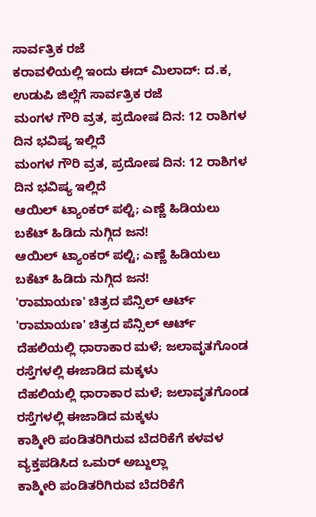ಸಾರ್ವತ್ರಿಕ ರಜೆ
ಕರಾವಳಿಯಲ್ಲಿ ಇಂದು ಈದ್ ಮಿಲಾದ್: ದ.ಕ, ಉಡುಪಿ ಜಿಲ್ಲೆಗೆ ಸಾರ್ವತ್ರಿಕ ರಜೆ
ಮಂಗಳ ಗೌರಿ ವ್ರತ, ಪ್ರದೋಷ ದಿನ: 12 ರಾಶಿಗಳ ದಿನ ಭವಿಷ್ಯ ಇಲ್ಲಿದೆ
ಮಂಗಳ ಗೌರಿ ವ್ರತ, ಪ್ರದೋಷ ದಿನ: 12 ರಾಶಿಗಳ ದಿನ ಭವಿಷ್ಯ ಇಲ್ಲಿದೆ
ಆಯಿಲ್ ಟ್ಯಾಂಕರ್ ಪಲ್ಟಿ; ಎಣ್ಣೆ ಹಿಡಿಯಲು ಬಕೆಟ್ ಹಿಡಿದು ನುಗ್ಗಿದ ಜನ!
ಆಯಿಲ್ ಟ್ಯಾಂಕರ್ ಪಲ್ಟಿ; ಎಣ್ಣೆ ಹಿಡಿಯಲು ಬಕೆಟ್ ಹಿಡಿದು ನುಗ್ಗಿದ ಜನ!
'ರಾಮಾಯಣ' ಚಿತ್ರದ ಪೆನ್ಸಿಲ್ ಆರ್ಟ್
'ರಾಮಾಯಣ' ಚಿತ್ರದ ಪೆನ್ಸಿಲ್ ಆರ್ಟ್
ದೆಹಲಿಯಲ್ಲಿ ಧಾರಾಕಾರ ಮಳೆ; ಜಲಾವೃತಗೊಂಡ ರಸ್ತೆಗಳಲ್ಲಿ ಈಜಾಡಿದ ಮಕ್ಕಳು
ದೆಹಲಿಯಲ್ಲಿ ಧಾರಾಕಾರ ಮಳೆ; ಜಲಾವೃತಗೊಂಡ ರಸ್ತೆಗಳಲ್ಲಿ ಈಜಾಡಿದ ಮಕ್ಕಳು
ಕಾಶ್ಮೀರಿ ಪಂಡಿತರಿಗಿರುವ ಬೆದರಿಕೆಗೆ ಕಳವಳ ವ್ಯಕ್ತಪಡಿಸಿದ ಒಮರ್ ಅಬ್ದುಲ್ಲಾ
ಕಾಶ್ಮೀರಿ ಪಂಡಿತರಿಗಿರುವ ಬೆದರಿಕೆಗೆ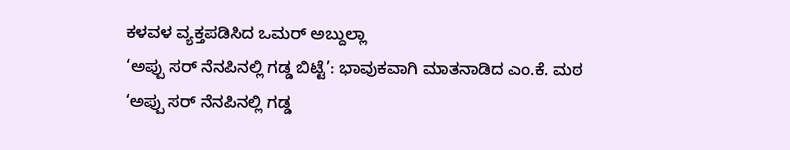ಕಳವಳ ವ್ಯಕ್ತಪಡಿಸಿದ ಒಮರ್ ಅಬ್ದುಲ್ಲಾ
‘ಅಪ್ಪು ಸರ್ ನೆನಪಿನಲ್ಲಿ ಗಡ್ಡ ಬಿಟ್ಟೆ’: ಭಾವುಕವಾಗಿ ಮಾತನಾಡಿದ ಎಂ.ಕೆ. ಮಠ
‘ಅಪ್ಪು ಸರ್ ನೆನಪಿನಲ್ಲಿ ಗಡ್ಡ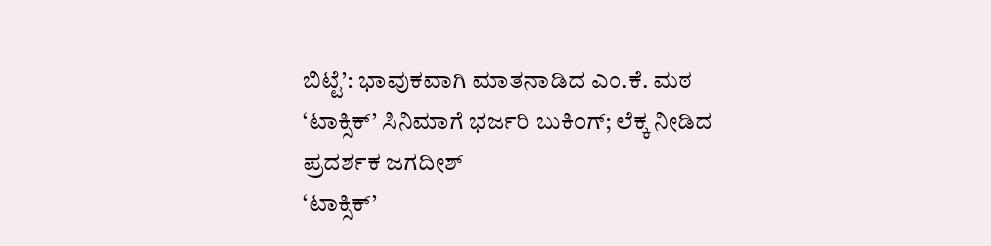ಬಿಟ್ಟೆ’: ಭಾವುಕವಾಗಿ ಮಾತನಾಡಿದ ಎಂ.ಕೆ. ಮಠ
‘ಟಾಕ್ಸಿಕ್’ ಸಿನಿಮಾಗೆ ಭರ್ಜರಿ ಬುಕಿಂಗ್; ಲೆಕ್ಕ ನೀಡಿದ ಪ್ರದರ್ಶಕ ಜಗದೀಶ್
‘ಟಾಕ್ಸಿಕ್’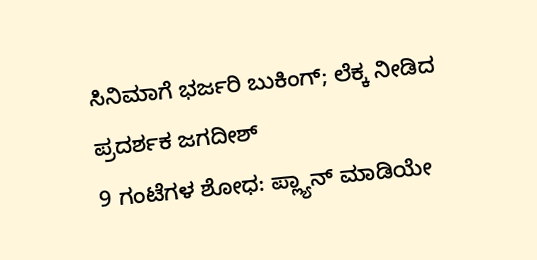ಸಿನಿಮಾಗೆ ಭರ್ಜರಿ ಬುಕಿಂಗ್; ಲೆಕ್ಕ ನೀಡಿದ ಪ್ರದರ್ಶಕ ಜಗದೀಶ್
9 ಗಂಟೆಗಳ ಶೋಧ: ಪ್ಲ್ಯಾನ್ ಮಾಡಿಯೇ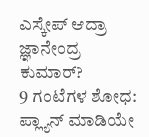ಎಸ್ಕೇಪ್ ಆದ್ರಾ ಜ್ಞಾನೇಂದ್ರ ಕುಮಾರ್?
9 ಗಂಟೆಗಳ ಶೋಧ: ಪ್ಲ್ಯಾನ್ ಮಾಡಿಯೇ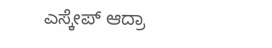ಎಸ್ಕೇಪ್ ಆದ್ರಾ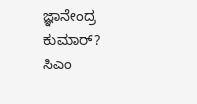ಜ್ಞಾನೇಂದ್ರ ಕುಮಾರ್?
ಸಿಎಂ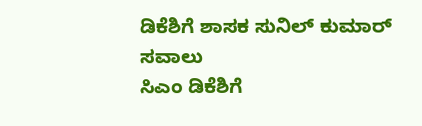ಡಿಕೆಶಿಗೆ ಶಾಸಕ ಸುನಿಲ್ ಕುಮಾರ್ ಸವಾಲು
ಸಿಎಂ ಡಿಕೆಶಿಗೆ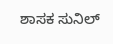ಶಾಸಕ ಸುನಿಲ್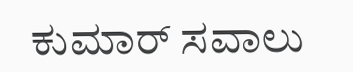ಕುಮಾರ್ ಸವಾಲು